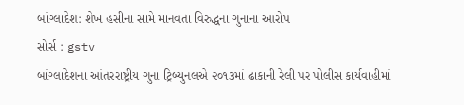બાંગ્લાદેશ: શેખ હસીના સામે માનવતા વિરુદ્ધના ગુનાના આરોપ
સોર્સ : gstv
બાંગ્લાદેશના આંતરરાષ્ટ્રીય ગુના ટ્રિબ્યુનલએ ૨૦૧૩માં ઢાકાની રેલી પર પોલીસ કાર્યવાહીમાં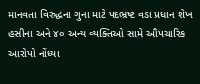માનવતા વિરુદ્ધના ગુના માટે પદભ્રષ્ટ વડા પ્રધાન શેખ હસીના અને ૪૦ અન્ય વ્યક્તિઓ સામે ઔપચારિક આરોપો નોંધ્યા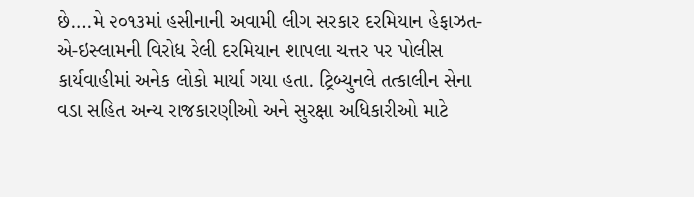છે….મે ૨૦૧૩માં હસીનાની અવામી લીગ સરકાર દરમિયાન હેફાઝત-એ-ઇસ્લામની વિરોધ રેલી દરમિયાન શાપલા ચત્તર પર પોલીસ કાર્યવાહીમાં અનેક લોકો માર્યા ગયા હતા. ટ્રિબ્યુનલે તત્કાલીન સેના વડા સહિત અન્ય રાજકારણીઓ અને સુરક્ષા અધિકારીઓ માટે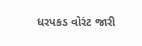ધરપકડ વોરંટ જારી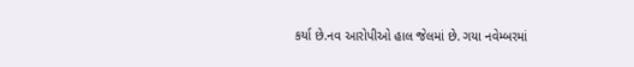કર્યા છે.નવ આરોપીઓ હાલ જેલમાં છે. ગયા નવેમ્બરમાં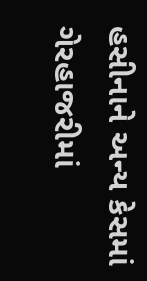હસીનાને અન્ય કેસમાં ગેરહાજરીમાં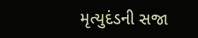મૃત્યુદંડની સજા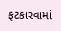ફટકારવામાં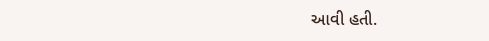આવી હતી.